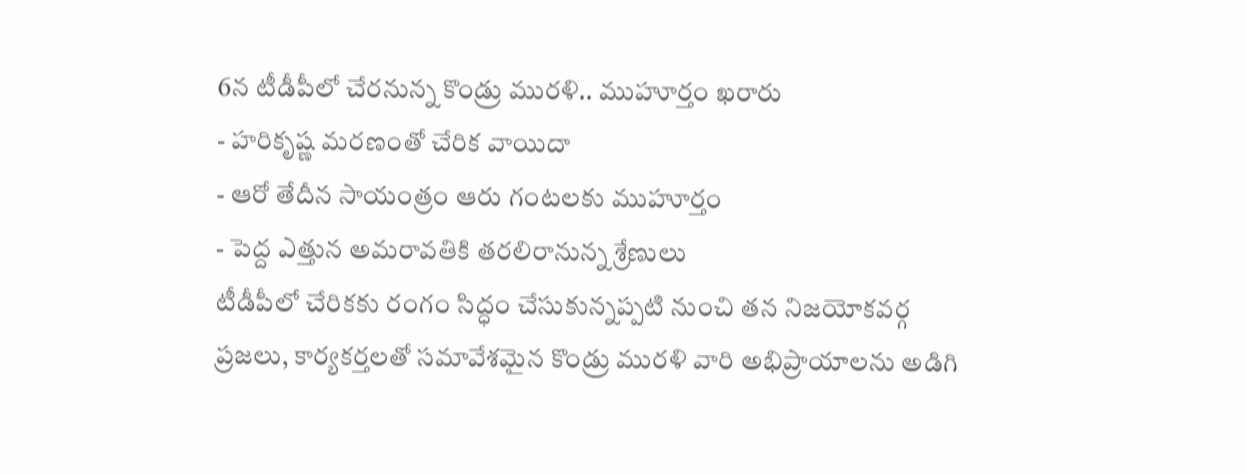6న టీడీపీలో చేరనున్న కొండ్రు మురళి.. ముహూర్తం ఖరారు
- హరికృష్ణ మరణంతో చేరిక వాయిదా
- ఆరో తేదీన సాయంత్రం ఆరు గంటలకు ముహూర్తం
- పెద్ద ఎత్తున అమరావతికి తరలిరానున్న శ్రేణులు
టీడీపీలో చేరికకు రంగం సిద్ధం చేసుకున్నప్పటి నుంచి తన నిజయోకవర్గ ప్రజలు, కార్యకర్తలతో సమావేశమైన కొండ్రు మురళి వారి అభిప్రాయాలను అడిగి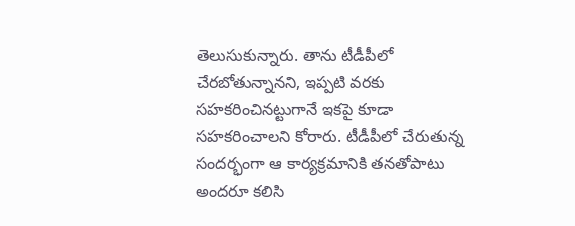తెలుసుకున్నారు. తాను టీడీపీలో చేరబోతున్నానని, ఇప్పటి వరకు సహకరించినట్టుగానే ఇకపై కూడా సహకరించాలని కోరారు. టీడీపీలో చేరుతున్న సందర్భంగా ఆ కార్యక్రమానికి తనతోపాటు అందరూ కలిసి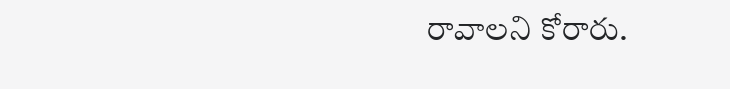రావాలని కోరారు.